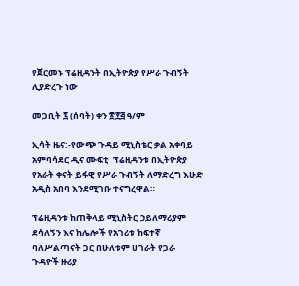የጀርመኑ ፕሬዚዳንት በኢትዮጵያ የሥራ ጉብኝት ሊያድረጉ ነው

መጋቢት ፯ (ሰባት) ቀን ፳፻፭ ዓ/ም

ኢሳት ዜና:-የውጭ ጉዳይ ሚኒስቴር ቃል አቀባይ አምባሳደር ዲና ሙፍቲ  ፕሬዚዳንቱ በኢትዮጵያ የአራት ቀናት ይፋዊ የሥራ ጉብኝት ለማድረግ እሁድ አዲስ አበባ እንደሚገቡ ተናግረዋል።

ፕሬዚዳንቱ ከጠቅላይ ሚኒስትር ኃይለማሪያም ደሳለኝን እና ከሌሎች የአገሪቱ ከፍተኛ ባለሥልጣናት ጋር በሁለቱም ሀገራት የጋራ ጉዳዮች ዙሪያ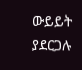ውይይት ያደርጋሉ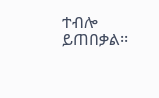ተብሎ ይጠበቃል፡፡